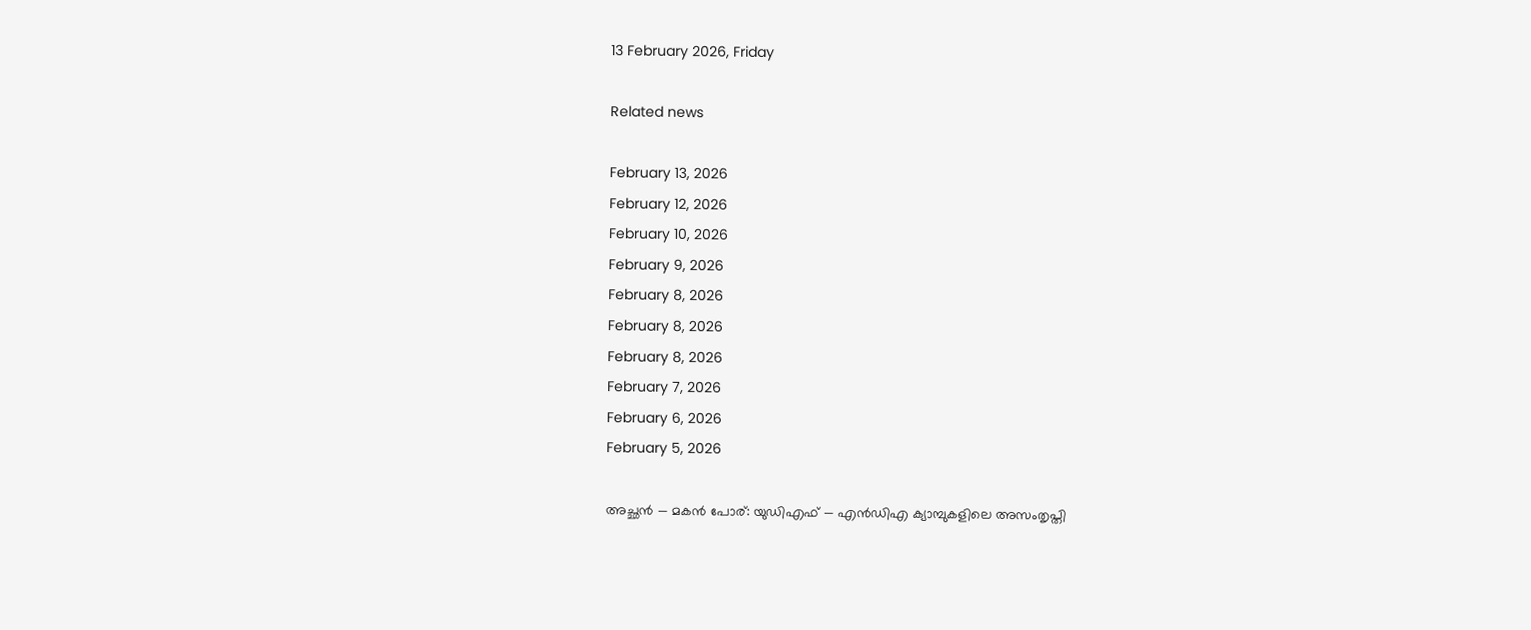13 February 2026, Friday

Related news

February 13, 2026
February 12, 2026
February 10, 2026
February 9, 2026
February 8, 2026
February 8, 2026
February 8, 2026
February 7, 2026
February 6, 2026
February 5, 2026

അച്ഛൻ — മകൻ പോര്: യുഡിഎഫ് — എൻഡിഎ ക്യാമ്പുകളിലെ അസംതൃപ്തി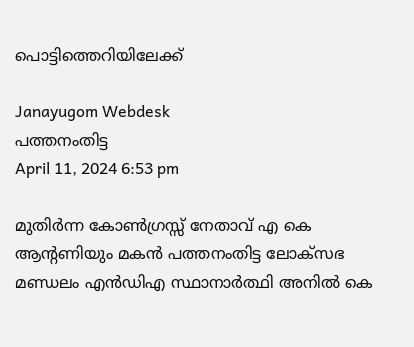പൊട്ടിത്തെറിയിലേക്ക്

Janayugom Webdesk
പത്തനംതിട്ട
April 11, 2024 6:53 pm

മുതിർന്ന കോൺഗ്രസ്സ് നേതാവ് എ കെ ആന്റണിയും മകൻ പത്തനംതിട്ട ലോക്‌സഭ മണ്ഡലം എൻഡിഎ സ്ഥാനാർത്ഥി അനിൽ കെ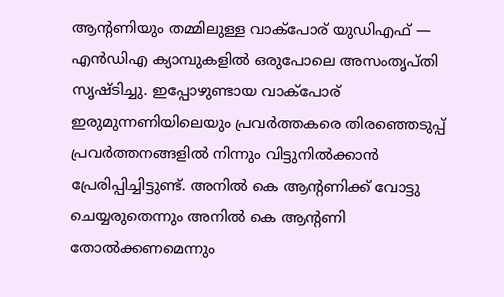ആന്റണിയും തമ്മിലുള്ള വാക്പോര് യുഡിഎഫ് — എൻഡിഎ ക്യാമ്പുകളിൽ ഒരുപോലെ അസംതൃപ്തി സൃഷ്ടിച്ചു. ഇപ്പോഴുണ്ടായ വാക്പോര് ഇരുമുന്നണിയിലെയും പ്രവർത്തകരെ തിരഞ്ഞെടുപ്പ് പ്രവർത്തനങ്ങളിൽ നിന്നും വിട്ടുനിൽക്കാൻ പ്രേരിപ്പിച്ചിട്ടുണ്ട്. അനിൽ കെ ആന്റണിക്ക് വോട്ടു ചെയ്യരുതെന്നും അനിൽ കെ ആന്റണി തോൽക്കണമെന്നും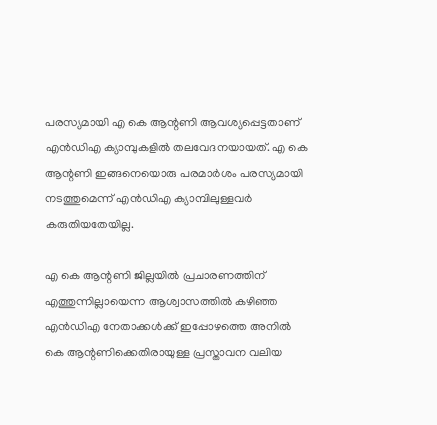പരസ്യമായി എ കെ ആന്റണി ആവശ്യപ്പെട്ടതാണ് എൻഡിഎ ക്യാമ്പുകളിൽ തലവേദനയായത്. എ കെ ആന്റണി ഇങ്ങനെയൊരു പരമാർശം പരസ്യമായി നടത്തുമെന്ന് എൻഡിഎ ക്യാമ്പിലുള്ളവർ കരുതിയതേയില്ല.

എ കെ ആന്റണി ജില്ലയിൽ പ്രചാരണത്തിന് എത്തുന്നില്ലായെന്ന ആശ്വാസത്തിൽ കഴിഞ്ഞ എൻഡിഎ നേതാക്കൾക്ക് ഇപ്പോഴത്തെ അനിൽ കെ ആന്റണിക്കെതിരായുള്ള പ്രസ്താവന വലിയ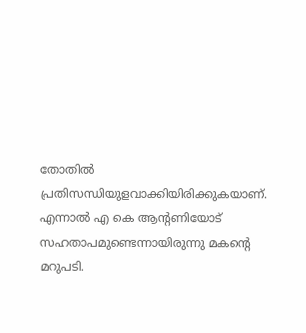തോതിൽ പ്രതിസന്ധിയുളവാക്കിയിരിക്കുകയാണ്. എന്നാൽ എ കെ ആന്റണിയോട് സഹതാപമുണ്ടെന്നായിരുന്നു മകന്റെ മറുപടി.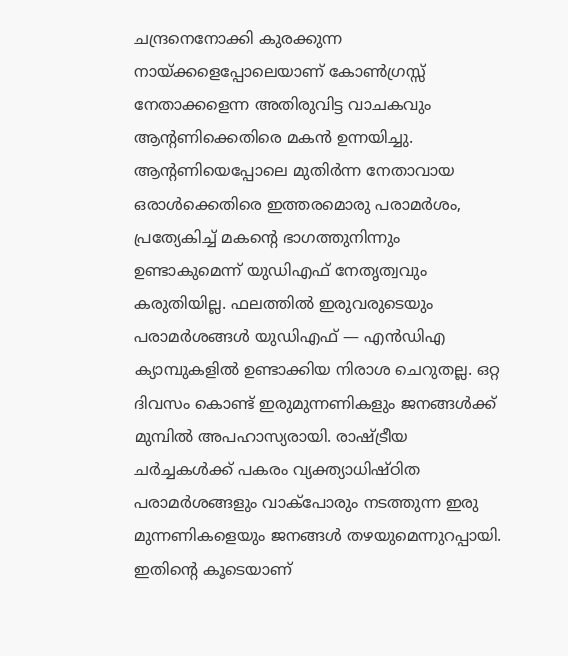ചന്ദ്രനെനോക്കി കുരക്കുന്ന നായ്ക്കളെപ്പോലെയാണ് കോൺഗ്രസ്സ് നേതാക്കളെന്ന അതിരുവിട്ട വാചകവും ആന്റണിക്കെതിരെ മകൻ ഉന്നയിച്ചു. ആന്റണിയെപ്പോലെ മുതിർന്ന നേതാവായ ഒരാൾക്കെതിരെ ഇത്തരമൊരു പരാമർശം, പ്രത്യേകിച്ച് മകന്റെ ഭാഗത്തുനിന്നും ഉണ്ടാകുമെന്ന് യുഡിഎഫ് നേതൃത്വവും കരുതിയില്ല. ഫലത്തിൽ ഇരുവരുടെയും പരാമർശങ്ങൾ യുഡിഎഫ് — എൻഡിഎ ക്യാമ്പുകളിൽ ഉണ്ടാക്കിയ നിരാശ ചെറുതല്ല. ഒറ്റ ദിവസം കൊണ്ട് ഇരുമുന്നണികളും ജനങ്ങൾക്ക് മുമ്പിൽ അപഹാസ്യരായി. രാഷ്ട്രീയ ചർച്ചകൾക്ക് പകരം വ്യക്ത്യാധിഷ്ഠിത പരാമർശങ്ങളും വാക്പോരും നടത്തുന്ന ഇരു മുന്നണികളെയും ജനങ്ങൾ തഴയുമെന്നുറപ്പായി. ഇതിന്റെ കൂടെയാണ്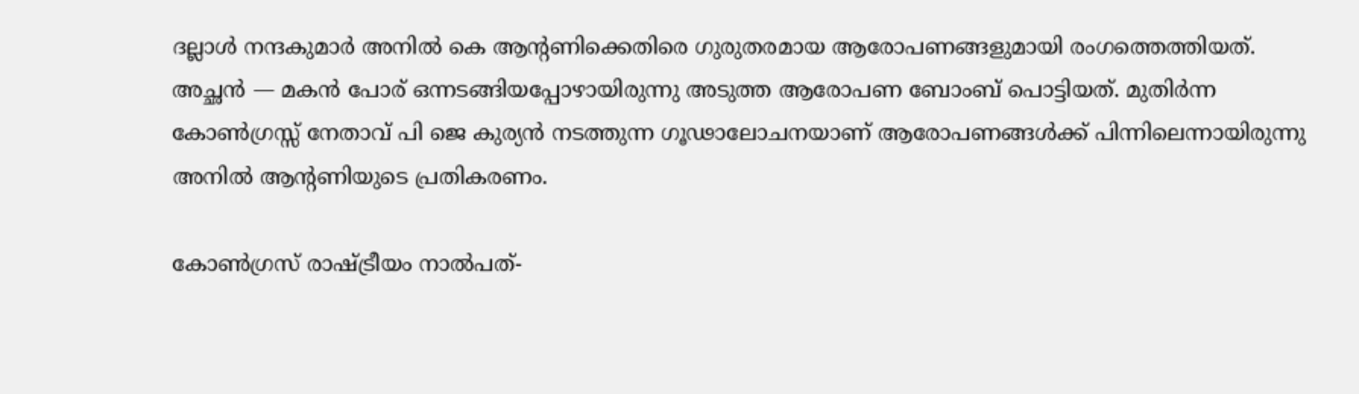ദല്ലാൾ നന്ദകുമാർ അനിൽ കെ ആന്റണിക്കെതിരെ ഗുരുതരമായ ആരോപണങ്ങളുമായി രംഗത്തെത്തിയത്. അച്ഛൻ — മകൻ പോര് ഒന്നടങ്ങിയപ്പോഴായിരുന്നു അടുത്ത ആരോപണ ബോംബ് പൊട്ടിയത്. മുതിർന്ന കോൺഗ്രസ്സ് നേതാവ് പി ജെ കുര്യൻ നടത്തുന്ന ഗൂഢാലോചനയാണ് ആരോപണങ്ങൾക്ക് പിന്നിലെന്നായിരുന്നു അനിൽ ആന്റണിയുടെ പ്രതികരണം.

കോൺഗ്രസ് രാഷ്ട്രീയം നാൽപത്-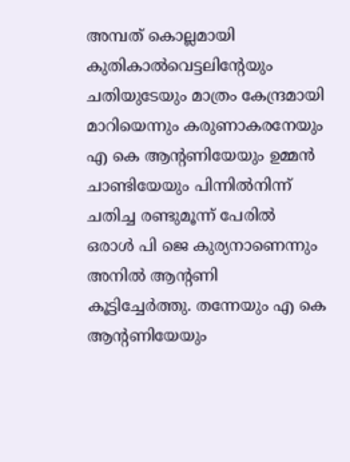അമ്പത് കൊല്ലമായി കുതികാൽവെട്ടലിന്റേയും ചതിയുടേയും മാത്രം കേന്ദ്രമായി മാറിയെന്നും കരുണാകരനേയും എ കെ ആന്റണിയേയും ഉമ്മൻ ചാണ്ടിയേയും പിന്നിൽനിന്ന് ചതിച്ച രണ്ടുമൂന്ന് പേരിൽ ഒരാൾ പി ജെ കുര്യനാണെന്നും അനിൽ ആന്റണി കൂട്ടിച്ചേർത്തു. തന്നേയും എ കെ ആന്റണിയേയും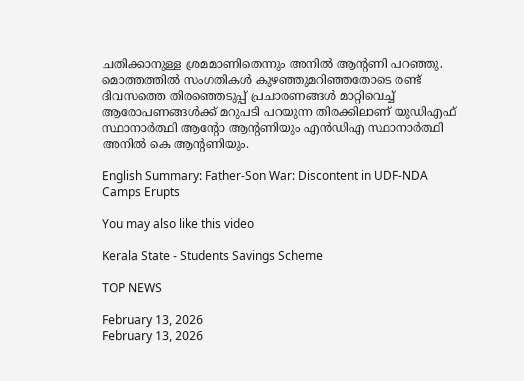ചതിക്കാനുള്ള ശ്രമമാണിതെന്നും അനിൽ ആന്റണി പറഞ്ഞു. മൊത്തത്തിൽ സംഗതികൾ കുഴഞ്ഞുമറിഞ്ഞതോടെ രണ്ട് ദിവസത്തെ തിരഞ്ഞെടുപ്പ് പ്രചാരണങ്ങൾ മാറ്റിവെച്ച് ആരോപണങ്ങൾക്ക് മറുപടി പറയുന്ന തിരക്കിലാണ് യുഡിഎഫ് സ്ഥാനാർത്ഥി ആന്റോ ആന്റണിയും എൻഡിഎ സ്ഥാനാർത്ഥി അനിൽ കെ ആന്റണിയും.

English Summary: Father-Son War: Discontent in UDF-NDA Camps Erupts

You may also like this video

Kerala State - Students Savings Scheme

TOP NEWS

February 13, 2026
February 13, 2026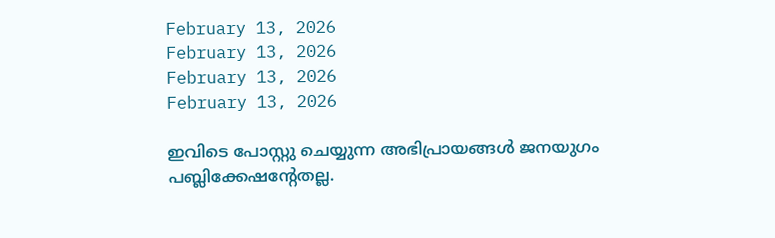February 13, 2026
February 13, 2026
February 13, 2026
February 13, 2026

ഇവിടെ പോസ്റ്റു ചെയ്യുന്ന അഭിപ്രായങ്ങള്‍ ജനയുഗം പബ്ലിക്കേഷന്റേതല്ല.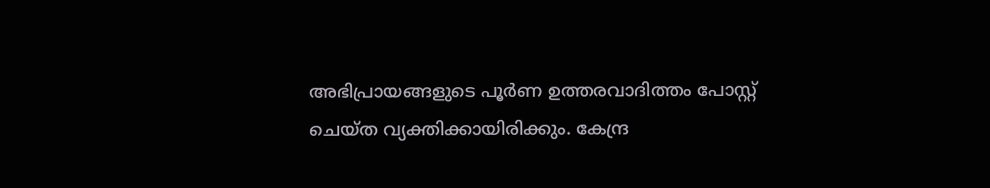അഭിപ്രായങ്ങളുടെ പൂര്‍ണ ഉത്തരവാദിത്തം പോസ്റ്റ് ചെയ്ത വ്യക്തിക്കായിരിക്കും. കേന്ദ്ര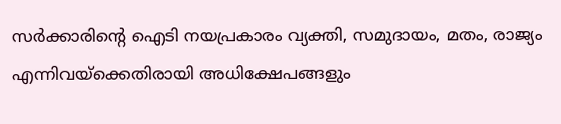സര്‍ക്കാരിന്റെ ഐടി നയപ്രകാരം വ്യക്തി, സമുദായം, മതം, രാജ്യം എന്നിവയ്‌ക്കെതിരായി അധിക്ഷേപങ്ങളും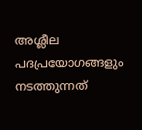അശ്ലീല പദപ്രയോഗങ്ങളും നടത്തുന്നത്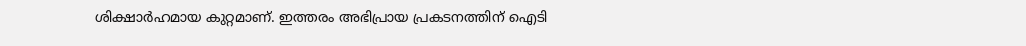ശിക്ഷാര്‍ഹമായ കുറ്റമാണ്. ഇത്തരം അഭിപ്രായ പ്രകടനത്തിന് ഐടി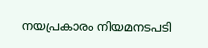നയപ്രകാരം നിയമനടപടി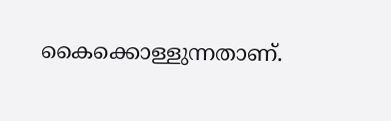കൈക്കൊള്ളുന്നതാണ്.